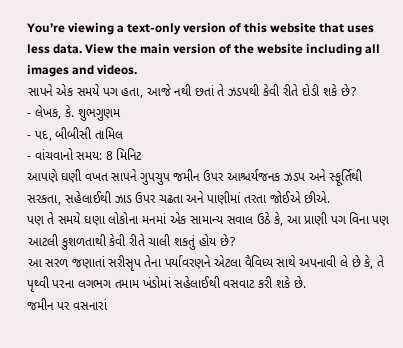You’re viewing a text-only version of this website that uses less data. View the main version of the website including all images and videos.
સાપને એક સમયે પગ હતા, આજે નથી છતાં તે ઝડપથી કેવી રીતે દોડી શકે છે?
- લેખક, કે. શુભગુણમ
- પદ, બીબીસી તામિલ
- વાંચવાનો સમય: 8 મિનિટ
આપણે ઘણી વખત સાપને ગુપચુપ જમીન ઉપર આશ્ચર્યજનક ઝડપ અને સ્ફૂર્તિથી સરકતા, સહેલાઈથી ઝાડ ઉપર ચઢતા અને પાણીમાં તરતા જોઈએ છીએ.
પણ તે સમયે ઘણા લોકોના મનમાં એક સામાન્ય સવાલ ઉઠે કે, આ પ્રાણી પગ વિના પણ આટલી કુશળતાથી કેવી રીતે ચાલી શકતું હોય છે?
આ સરળ જણાતાં સરીસૃપ તેના પર્યાવરણને એટલા વૈવિધ્ય સાથે અપનાવી લે છે કે, તે પૃથ્વી પરના લગભગ તમામ ખંડોમાં સહેલાઈથી વસવાટ કરી શકે છે.
જમીન પર વસનારાં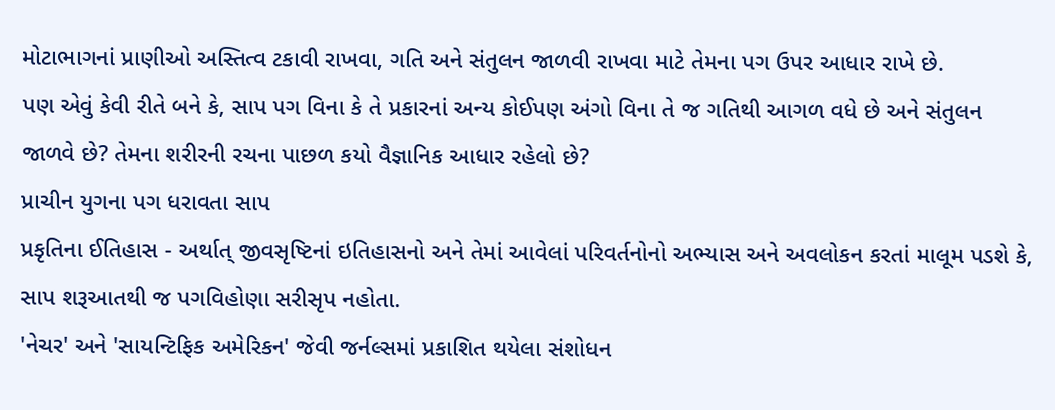મોટાભાગનાં પ્રાણીઓ અસ્તિત્વ ટકાવી રાખવા, ગતિ અને સંતુલન જાળવી રાખવા માટે તેમના પગ ઉપર આધાર રાખે છે.
પણ એવું કેવી રીતે બને કે, સાપ પગ વિના કે તે પ્રકારનાં અન્ય કોઈપણ અંગો વિના તે જ ગતિથી આગળ વધે છે અને સંતુલન જાળવે છે? તેમના શરીરની રચના પાછળ કયો વૈજ્ઞાનિક આધાર રહેલો છે?
પ્રાચીન યુગના પગ ધરાવતા સાપ
પ્રકૃતિના ઈતિહાસ - અર્થાત્ જીવસૃષ્ટિનાં ઇતિહાસનો અને તેમાં આવેલાં પરિવર્તનોનો અભ્યાસ અને અવલોકન કરતાં માલૂમ પડશે કે, સાપ શરૂઆતથી જ પગવિહોણા સરીસૃપ નહોતા.
'નેચર' અને 'સાયન્ટિફિક અમેરિકન' જેવી જર્નલ્સમાં પ્રકાશિત થયેલા સંશોધન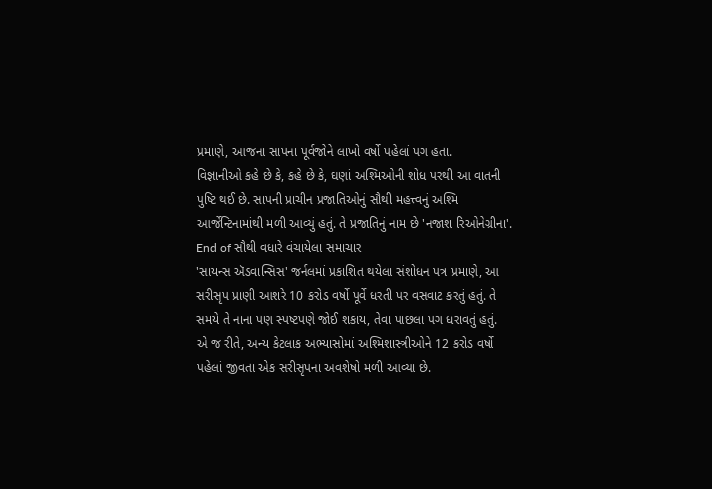પ્રમાણે, આજના સાપના પૂર્વજોને લાખો વર્ષો પહેલાં પગ હતા.
વિજ્ઞાનીઓ કહે છે કે, કહે છે કે, ઘણાં અશ્મિઓની શોધ પરથી આ વાતની પુષ્ટિ થઈ છે. સાપની પ્રાચીન પ્રજાતિઓનું સૌથી મહત્ત્વનું અશ્મિ આર્જેન્ટિનામાંથી મળી આવ્યું હતું. તે પ્રજાતિનું નામ છે 'નજાશ રિઓનેગ્રીના'.
End of સૌથી વધારે વંચાયેલા સમાચાર
'સાયન્સ ઍડવાન્સિસ' જર્નલમાં પ્રકાશિત થયેલા સંશોધન પત્ર પ્રમાણે, આ સરીસૃપ પ્રાણી આશરે 10 કરોડ વર્ષો પૂર્વે ધરતી પર વસવાટ કરતું હતું. તે સમયે તે નાના પણ સ્પષ્ટપણે જોઈ શકાય, તેવા પાછલા પગ ધરાવતું હતું.
એ જ રીતે, અન્ય કેટલાક અભ્યાસોમાં અશ્મિશાસ્ત્રીઓને 12 કરોડ વર્ષો પહેલાં જીવતા એક સરીસૃપના અવશેષો મળી આવ્યા છે.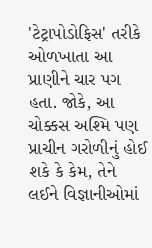'ટેટ્રાપોડોફિસ' તરીકે ઓળખાતા આ પ્રાણીને ચાર પગ હતા. જોકે, આ ચોક્કસ અશ્મિ પણ પ્રાચીન ગરોળીનું હોઈ શકે કે કેમ, તેને લઈને વિજ્ઞાનીઓમાં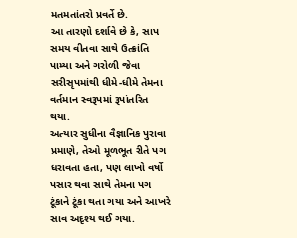મતમતાંતરો પ્રવર્તે છે.
આ તારણો દર્શાવે છે કે, સાપ સમય વીતવા સાથે ઉત્ક્રાંતિ પામ્યા અને ગરોળી જેવા સરીસૃપમાંથી ધીમે-ધીમે તેમના વર્તમાન સ્વરૂપમાં રૂપાંતરિત થયા.
અત્યાર સુધીના વૈજ્ઞાનિક પુરાવા પ્રમાણે, તેઓ મૂળભૂત રીતે પગ ધરાવતા હતા, પણ લાખો વર્ષો પસાર થવા સાથે તેમના પગ ટૂંકાને ટૂંકા થતા ગયા અને આખરે સાવ અદૃશ્ય થઈ ગયા.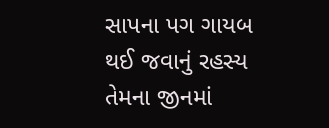સાપના પગ ગાયબ થઈ જવાનું રહસ્ય તેમના જીનમાં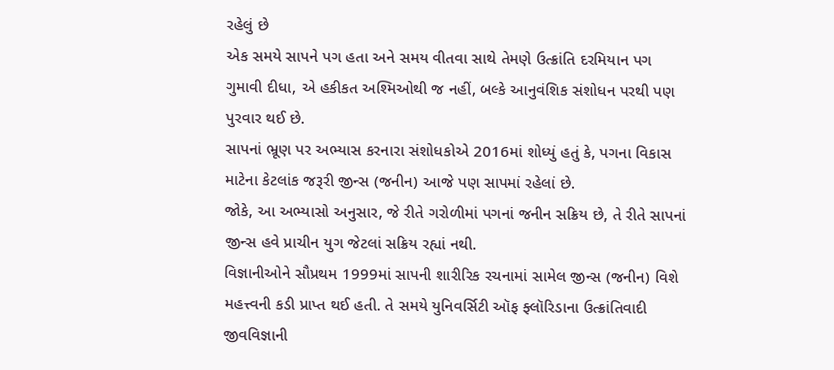રહેલું છે
એક સમયે સાપને પગ હતા અને સમય વીતવા સાથે તેમણે ઉત્ક્રાંતિ દરમિયાન પગ ગુમાવી દીધા, એ હકીકત અશ્મિઓથી જ નહીં, બલ્કે આનુવંશિક સંશોધન પરથી પણ પુરવાર થઈ છે.
સાપનાં ભ્રૂણ પર અભ્યાસ કરનારા સંશોધકોએ 2016માં શોધ્યું હતું કે, પગના વિકાસ માટેના કેટલાંક જરૂરી જીન્સ (જનીન) આજે પણ સાપમાં રહેલાં છે.
જોકે, આ અભ્યાસો અનુસાર, જે રીતે ગરોળીમાં પગનાં જનીન સક્રિય છે, તે રીતે સાપનાં જીન્સ હવે પ્રાચીન યુગ જેટલાં સક્રિય રહ્યાં નથી.
વિજ્ઞાનીઓને સૌપ્રથમ 1999માં સાપની શારીરિક રચનામાં સામેલ જીન્સ (જનીન) વિશે મહત્ત્વની કડી પ્રાપ્ત થઈ હતી. તે સમયે યુનિવર્સિટી ઑફ ફ્લૉરિડાના ઉત્ક્રાંતિવાદી જીવવિજ્ઞાની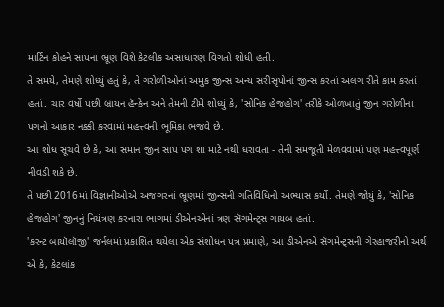માર્ટિન કોહને સાપના ભ્રૂણ વિશે કેટલીક અસાધારણ વિગતો શોધી હતી.
તે સમયે, તેમણે શોધ્યું હતું કે, તે ગરોળીઓનાં અમુક જીન્સ અન્ય સરીસૃપોનાં જીન્સ કરતાં અલગ રીતે કામ કરતાં હતાં. ચાર વર્ષો પછી બ્રાયન હૅન્કેન અને તેમની ટીમે શોધ્યું કે, 'સોનિક હેજહોગ' તરીકે ઓળખાતું જીન ગરોળીના પગનો આકાર નક્કી કરવામાં મહત્ત્વની ભૂમિકા ભજવે છે.
આ શોધ સૂચવે છે કે, આ સમાન જીન સાપ પગ શા માટે નથી ધરાવતા - તેની સમજૂતી મેળવવામાં પણ મહત્ત્વપૂર્ણ નીવડી શકે છે.
તે પછી 2016માં વિજ્ઞાનીઓએ અજગરનાં ભ્રૂણમાં જીન્સની ગતિવિધિનો અભ્યાસ કર્યો. તેમણે જોયું કે, 'સોનિક હેજહોગ' જીનનું નિયંત્રણ કરનારા ભાગમાં ડીએનએનાં ત્રણ સૅગમેન્ટ્સ ગાયબ હતાં.
'કરન્ટ બાયૉલૉજી' જર્નલમાં પ્રકાશિત થયેલા એક સંશોધન પત્ર પ્રમાણે, આ ડીએનએ સૅગમેન્ટ્સની ગેરહાજરીનો અર્થ એ કે, કેટલાંક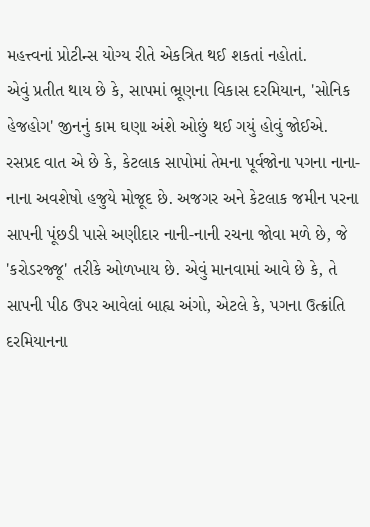મહત્ત્વનાં પ્રોટીન્સ યોગ્ય રીતે એકત્રિત થઈ શકતાં નહોતાં.
એવું પ્રતીત થાય છે કે, સાપમાં ભ્રૂણના વિકાસ દરમિયાન, 'સોનિક હેજહોગ' જીનનું કામ ઘણા અંશે ઓછું થઈ ગયું હોવું જોઈએ.
રસપ્રદ વાત એ છે કે, કેટલાક સાપોમાં તેમના પૂર્વજોના પગના નાના-નાના અવશેષો હજુયે મોજૂદ છે. અજગર અને કેટલાક જમીન પરના સાપની પૂંછડી પાસે અણીદાર નાની-નાની રચના જોવા મળે છે, જે 'કરોડરજ્જૂ' તરીકે ઓળખાય છે. એવું માનવામાં આવે છે કે, તે સાપની પીઠ ઉપર આવેલાં બાહ્ય અંગો, એટલે કે, પગના ઉત્ક્રાંતિ દરમિયાનના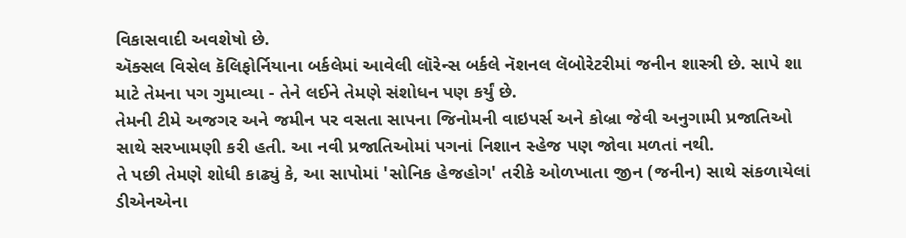વિકાસવાદી અવશેષો છે.
ઍક્સલ વિસેલ કૅલિફોર્નિયાના બર્કલેમાં આવેલી લૉરેન્સ બર્કલે નૅશનલ લૅબોરેટરીમાં જનીન શાસ્ત્રી છે. સાપે શા માટે તેમના પગ ગુમાવ્યા - તેને લઈને તેમણે સંશોધન પણ કર્યું છે.
તેમની ટીમે અજગર અને જમીન પર વસતા સાપના જિનોમની વાઇપર્સ અને કોબ્રા જેવી અનુગામી પ્રજાતિઓ સાથે સરખામણી કરી હતી. આ નવી પ્રજાતિઓમાં પગનાં નિશાન સ્હેજ પણ જોવા મળતાં નથી.
તે પછી તેમણે શોધી કાઢ્યું કે, આ સાપોમાં 'સોનિક હેજહોગ' તરીકે ઓળખાતા જીન (જનીન) સાથે સંકળાયેલાં ડીએનએના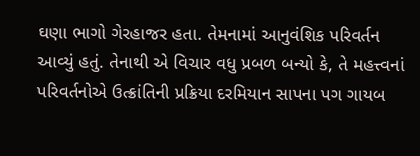ઘણા ભાગો ગેરહાજર હતા. તેમનામાં આનુવંશિક પરિવર્તન આવ્યું હતું. તેનાથી એ વિચાર વધુ પ્રબળ બન્યો કે, તે મહત્ત્વનાં પરિવર્તનોએ ઉત્ક્રાંતિની પ્રક્રિયા દરમિયાન સાપના પગ ગાયબ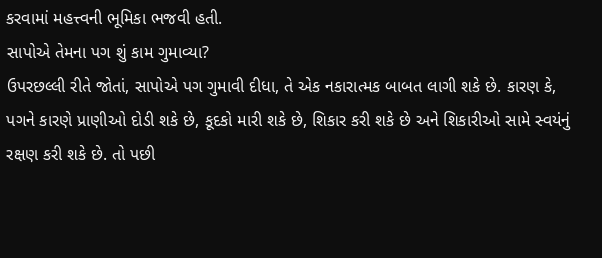કરવામાં મહત્ત્વની ભૂમિકા ભજવી હતી.
સાપોએ તેમના પગ શું કામ ગુમાવ્યા?
ઉપરછલ્લી રીતે જોતાં, સાપોએ પગ ગુમાવી દીધા, તે એક નકારાત્મક બાબત લાગી શકે છે. કારણ કે, પગને કારણે પ્રાણીઓ દોડી શકે છે, કૂદકો મારી શકે છે, શિકાર કરી શકે છે અને શિકારીઓ સામે સ્વયંનું રક્ષણ કરી શકે છે. તો પછી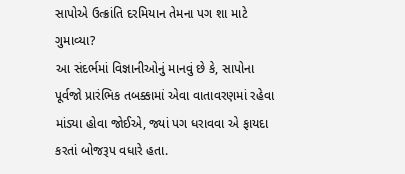સાપોએ ઉત્ક્રાંતિ દરમિયાન તેમના પગ શા માટે ગુમાવ્યા?
આ સંદર્ભમાં વિજ્ઞાનીઓનું માનવું છે કે, સાપોના પૂર્વજો પ્રારંભિક તબક્કામાં એવા વાતાવરણમાં રહેવા માંડ્યા હોવા જોઈએ, જ્યાં પગ ધરાવવા એ ફાયદા કરતાં બોજરૂપ વધારે હતા.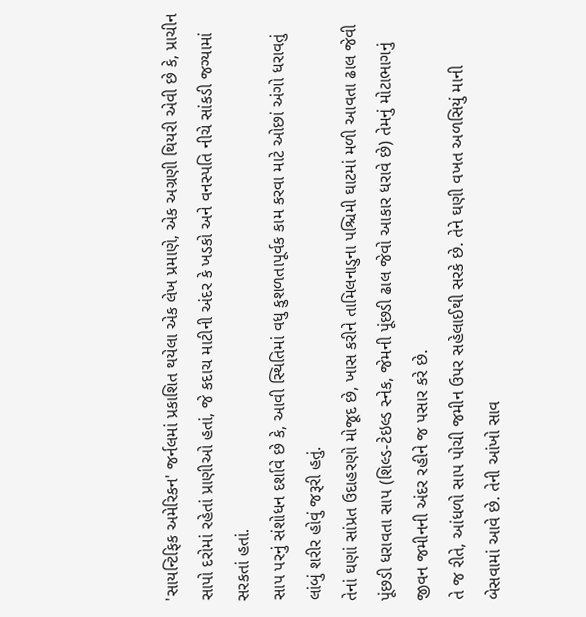'સાયન્ટિફિક અમેરિકન' જર્નલમાં પ્રકાશિત થયેલા એક લેખ પ્રમાણે, એક અગ્રણી થિયરી એવી છે કે, પ્રાચીન સાપો દરોમાં રહેતાં પ્રાણીઓ હતાં, જે કદાચ માટીની અંદર કે ખડકો અને વનસ્પતિ નીચે સાંકડી જગ્યામાં સરકતાં હતાં.
સાપ પરનું સંશોધન દર્શાવે છે કે, આવી સ્થિતિમાં વધુ કુશળતાપૂર્વક કામ કરવા માટે ઓછાં અંગો ધરાવતું લાંબું શરીર હોવું જરૂરી હતું.
તેનાં ઘણાં સાંપ્રત ઉદાહરણો મોજૂદ છે, ખાસ કરીને તામિલનાડુના પશ્ચિમી ઘાટમાં મળી આવતા ઢાલ જેવી પૂંછડી ધરાવતા સાપ (શિલ્ડ-ટેઇલ્ડ સ્નેક, જેમની પૂંછડી ઢાલ જેવો આકાર ધરાવે છે) તેમનું મોટાભાગનું જીવન જમીનની અંદર રહીને જ પસાર કરે છે.
તે જ રીતે, આંધળો સાપ પોચી જમીન ઉપર સહેલાઈથી સરકે છે. તેને ઘણી વખત અળસિયું માની બેસવામાં આવે છે. તેની આંખો સાવ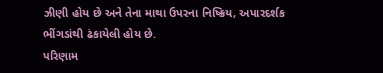ઝીણી હોય છે અને તેના માથા ઉપરના નિષ્ક્રિય, અપારદર્શક ભીંગડાંથી ઢંકાયેલી હોય છે.
પરિણામ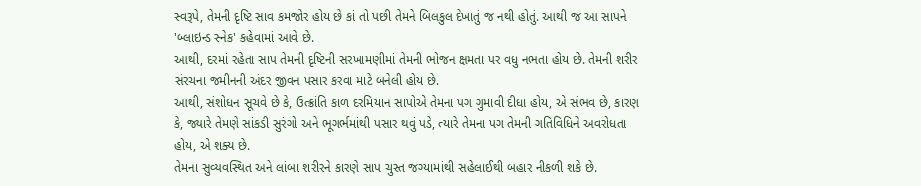સ્વરૂપે, તેમની દૃષ્ટિ સાવ કમજોર હોય છે કાં તો પછી તેમને બિલકુલ દેખાતું જ નથી હોતું. આથી જ આ સાપને 'બ્લાઇન્ડ સ્નેક' કહેવામાં આવે છે.
આથી, દરમાં રહેતા સાપ તેમની દૃષ્ટિની સરખામણીમાં તેમની ભોજન ક્ષમતા પર વધુ નભતા હોય છે. તેમની શરીર સંરચના જમીનની અંદર જીવન પસાર કરવા માટે બનેલી હોય છે.
આથી, સંશોધન સૂચવે છે કે, ઉત્ક્રાંતિ કાળ દરમિયાન સાપોએ તેમના પગ ગુમાવી દીધા હોય, એ સંભવ છે, કારણ કે, જ્યારે તેમણે સાંકડી સુરંગો અને ભૂગર્ભમાંથી પસાર થવું પડે, ત્યારે તેમના પગ તેમની ગતિવિધિને અવરોધતા હોય, એ શક્ય છે.
તેમના સુવ્યવસ્થિત અને લાંબા શરીરને કારણે સાપ ચુસ્ત જગ્યામાંથી સહેલાઈથી બહાર નીકળી શકે છે.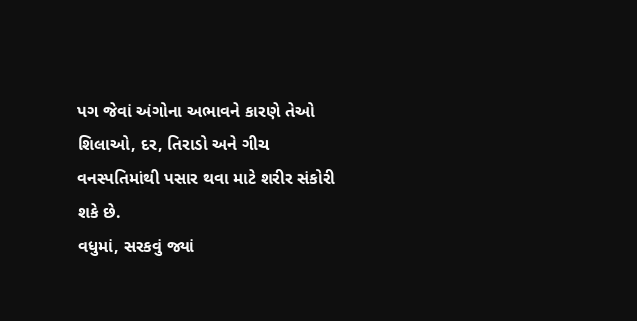પગ જેવાં અંગોના અભાવને કારણે તેઓ શિલાઓ, દર, તિરાડો અને ગીચ વનસ્પતિમાંથી પસાર થવા માટે શરીર સંકોરી શકે છે.
વધુમાં, સરકવું જ્યાં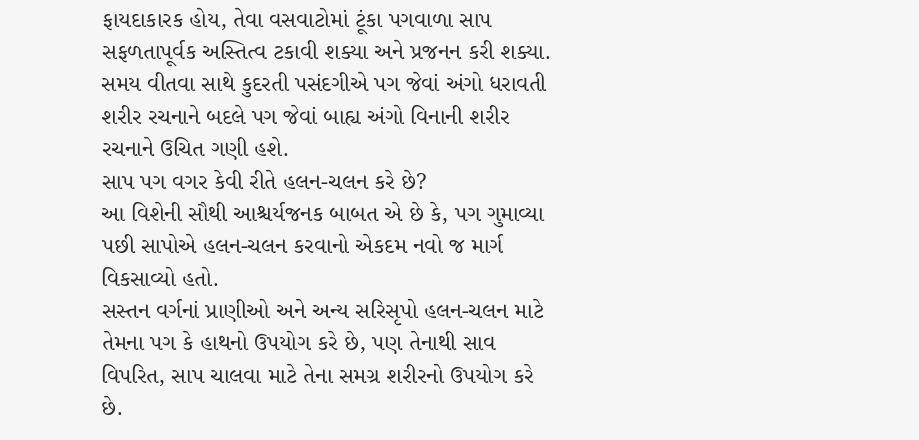ફાયદાકારક હોય, તેવા વસવાટોમાં ટૂંકા પગવાળા સાપ સફળતાપૂર્વક અસ્તિત્વ ટકાવી શક્યા અને પ્રજનન કરી શક્યા. સમય વીતવા સાથે કુદરતી પસંદગીએ પગ જેવાં અંગો ધરાવતી શરીર રચનાને બદલે પગ જેવાં બાહ્ય અંગો વિનાની શરીર રચનાને ઉચિત ગણી હશે.
સાપ પગ વગર કેવી રીતે હલન-ચલન કરે છે?
આ વિશેની સૌથી આશ્ચર્યજનક બાબત એ છે કે, પગ ગુમાવ્યા પછી સાપોએ હલન-ચલન કરવાનો એકદમ નવો જ માર્ગ વિકસાવ્યો હતો.
સસ્તન વર્ગનાં પ્રાણીઓ અને અન્ય સરિસૃપો હલન-ચલન માટે તેમના પગ કે હાથનો ઉપયોગ કરે છે, પણ તેનાથી સાવ વિપરિત, સાપ ચાલવા માટે તેના સમગ્ર શરીરનો ઉપયોગ કરે છે.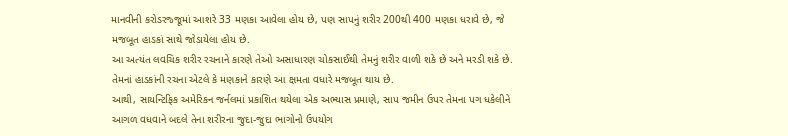માનવીની કરોડરજ્જૂમાં આશરે 33 મણકા આવેલા હોય છે, પણ સાપનું શરીર 200થી 400 મણકા ધરાવે છે, જે મજબૂત હાડકાં સાથે જોડાયેલા હોય છે.
આ અત્યંત લવચિક શરીર રચનાને કારણે તેઓ અસાધારણ ચોકસાઈથી તેમનું શરીર વાળી શકે છે અને મરડી શકે છે. તેમનાં હાડકાંની રચના એટલે કે મણકાને કારણે આ ક્ષમતા વધારે મજબૂત થાય છે.
આથી, સાયન્ટિફિક અમેરિકન જર્નલમાં પ્રકાશિત થયેલા એક અભ્યાસ પ્રમાણે, સાપ જમીન ઉપર તેમના પગ ધકેલીને આગળ વધવાને બદલે તેના શરીરના જુદા-જુદા ભાગોનો ઉપયોગ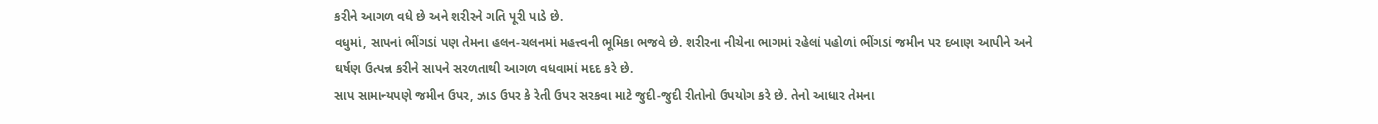કરીને આગળ વધે છે અને શરીરને ગતિ પૂરી પાડે છે.
વધુમાં, સાપનાં ભીંગડાં પણ તેમના હલન-ચલનમાં મહત્ત્વની ભૂમિકા ભજવે છે. શરીરના નીચેના ભાગમાં રહેલાં પહોળાં ભીંગડાં જમીન પર દબાણ આપીને અને ઘર્ષણ ઉત્પન્ન કરીને સાપને સરળતાથી આગળ વધવામાં મદદ કરે છે.
સાપ સામાન્યપણે જમીન ઉપર, ઝાડ ઉપર કે રેતી ઉપર સરકવા માટે જુદી-જુદી રીતોનો ઉપયોગ કરે છે. તેનો આધાર તેમના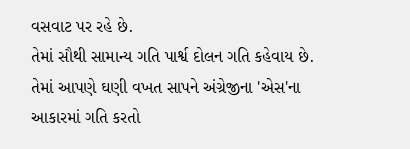વસવાટ પર રહે છે.
તેમાં સૌથી સામાન્ય ગતિ પાર્શ્વ દોલન ગતિ કહેવાય છે. તેમાં આપણે ઘણી વખત સાપને અંગ્રેજીના 'એસ'ના આકારમાં ગતિ કરતો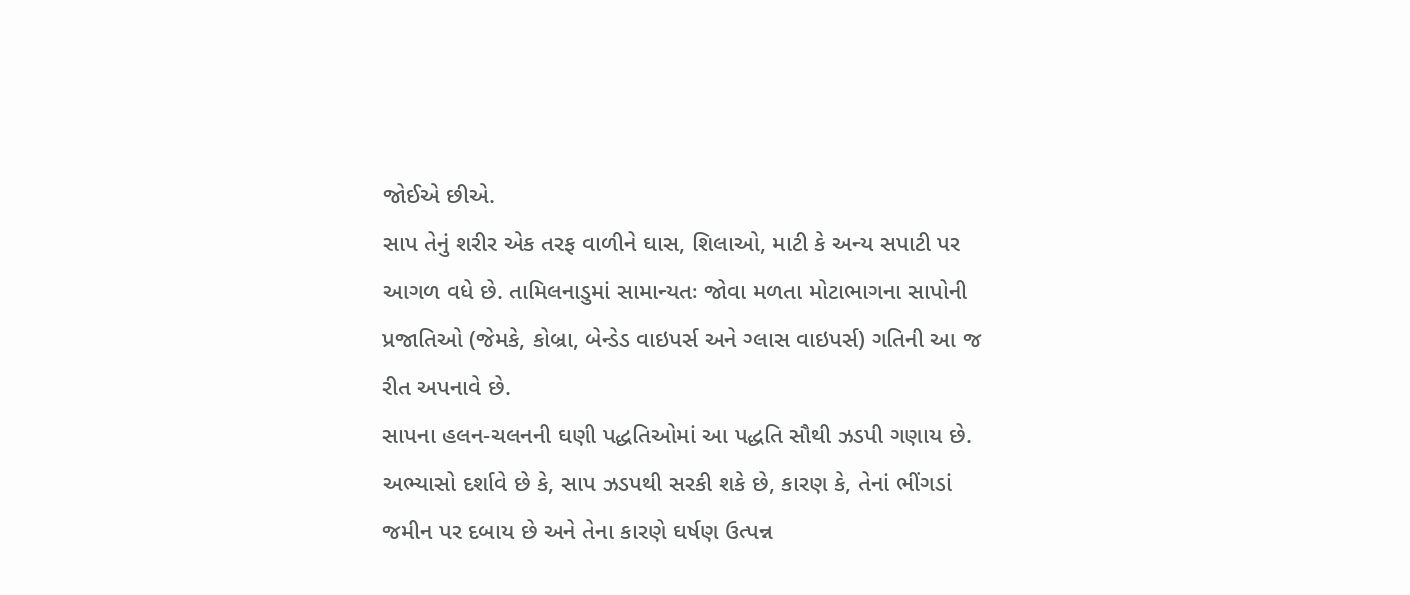જોઈએ છીએ.
સાપ તેનું શરીર એક તરફ વાળીને ઘાસ, શિલાઓ, માટી કે અન્ય સપાટી પર આગળ વધે છે. તામિલનાડુમાં સામાન્યતઃ જોવા મળતા મોટાભાગના સાપોની પ્રજાતિઓ (જેમકે, કોબ્રા, બેન્ડેડ વાઇપર્સ અને ગ્લાસ વાઇપર્સ) ગતિની આ જ રીત અપનાવે છે.
સાપના હલન-ચલનની ઘણી પદ્ધતિઓમાં આ પદ્ધતિ સૌથી ઝડપી ગણાય છે. અભ્યાસો દર્શાવે છે કે, સાપ ઝડપથી સરકી શકે છે, કારણ કે, તેનાં ભીંગડાં જમીન પર દબાય છે અને તેના કારણે ઘર્ષણ ઉત્પન્ન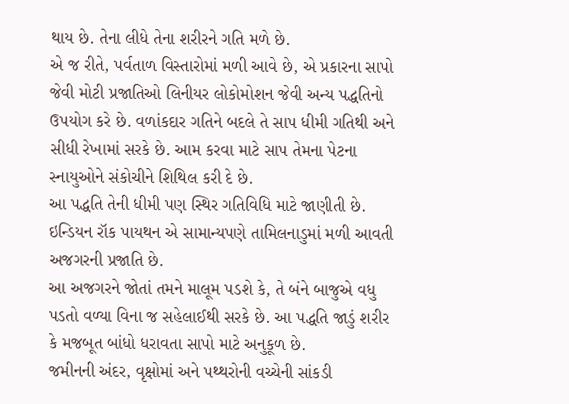થાય છે. તેના લીધે તેના શરીરને ગતિ મળે છે.
એ જ રીતે, પર્વતાળ વિસ્તારોમાં મળી આવે છે, એ પ્રકારના સાપો જેવી મોટી પ્રજાતિઓ લિનીયર લોકોમોશન જેવી અન્ય પદ્ધતિનો ઉપયોગ કરે છે. વળાંકદાર ગતિને બદલે તે સાપ ધીમી ગતિથી અને સીધી રેખામાં સરકે છે. આમ કરવા માટે સાપ તેમના પેટના સ્નાયુઓને સંકોચીને શિથિલ કરી દે છે.
આ પદ્ધતિ તેની ધીમી પણ સ્થિર ગતિવિધિ માટે જાણીતી છે. ઇન્ડિયન રૉક પાયથન એ સામાન્યપણે તામિલનાડુમાં મળી આવતી અજગરની પ્રજાતિ છે.
આ અજગરને જોતાં તમને માલૂમ પડશે કે, તે બંને બાજુએ વધુ પડતો વળ્યા વિના જ સહેલાઈથી સરકે છે. આ પદ્ધતિ જાડું શરીર કે મજબૂત બાંધો ધરાવતા સાપો માટે અનુકૂળ છે.
જમીનની અંદર, વૃક્ષોમાં અને પથ્થરોની વચ્ચેની સાંકડી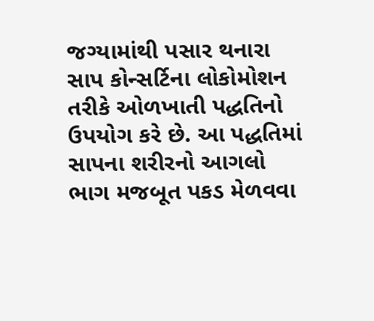જગ્યામાંથી પસાર થનારા સાપ કોન્સર્ટિના લોકોમોશન તરીકે ઓળખાતી પદ્ધતિનો ઉપયોગ કરે છે. આ પદ્ધતિમાં સાપના શરીરનો આગલો ભાગ મજબૂત પકડ મેળવવા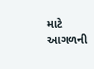માટે આગળની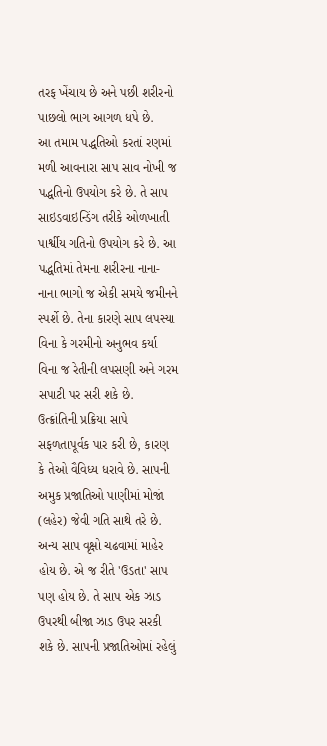તરફ ખેંચાય છે અને પછી શરીરનો પાછલો ભાગ આગળ ધપે છે.
આ તમામ પદ્ધતિઓ કરતાં રણમાં મળી આવનારા સાપ સાવ નોખી જ પદ્ધતિનો ઉપયોગ કરે છે. તે સાપ સાઇડવાઇન્ડિંગ તરીકે ઓળખાતી પાર્શ્વીય ગતિનો ઉપયોગ કરે છે. આ પદ્ધતિમાં તેમના શરીરના નાના-નાના ભાગો જ એકી સમયે જમીનને સ્પર્શે છે. તેના કારણે સાપ લપસ્યા વિના કે ગરમીનો અનુભવ કર્યા વિના જ રેતીની લપસણી અને ગરમ સપાટી પર સરી શકે છે.
ઉત્ક્રાંતિની પ્રક્રિયા સાપે સફળતાપૂર્વક પાર કરી છે, કારણ કે તેઓ વૈવિધ્ય ધરાવે છે. સાપની અમુક પ્રજાતિઓ પાણીમાં મોજાં (લહેર) જેવી ગતિ સાથે તરે છે.
અન્ય સાપ વૃક્ષો ચઢવામાં માહેર હોય છે. એ જ રીતે 'ઉડતા' સાપ પણ હોય છે. તે સાપ એક ઝાડ ઉપરથી બીજા ઝાડ ઉપર સરકી શકે છે. સાપની પ્રજાતિઓમાં રહેલું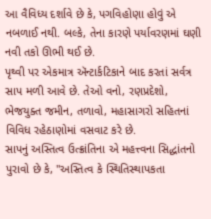આ વૈવિધ્ય દર્શાવે છે કે, પગવિહોણા હોવું એ નબળાઈ નથી. બલ્કે, તેના કારણે પર્યાવરણમાં ઘણી નવી તકો ઊભી થઈ છે.
પૃથ્વી પર એકમાત્ર ઍન્ટાર્કટિકાને બાદ કરતાં સર્વત્ર સાપ મળી આવે છે. તેઓ વનો, રણપ્રદેશો, ભેજયુક્ત જમીન, તળાવો, મહાસાગરો સહિતનાં વિવિધ રહેઠાણોમાં વસવાટ કરે છે.
સાપનું અસ્તિત્વ ઉત્ક્રાંતિના એ મહત્ત્વના સિદ્ધાંતનો પુરાવો છે કે, "અસ્તિત્વ કે સ્થિતિસ્થાપકતા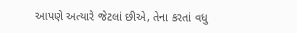આપણે અત્યારે જેટલાં છીએ, તેના કરતાં વધુ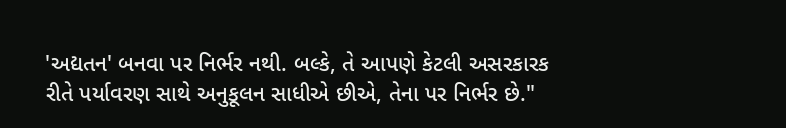'અદ્યતન' બનવા પર નિર્ભર નથી. બલ્કે, તે આપણે કેટલી અસરકારક રીતે પર્યાવરણ સાથે અનુકૂલન સાધીએ છીએ, તેના પર નિર્ભર છે."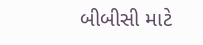બીબીસી માટે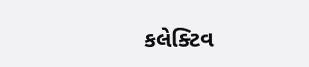કલેક્ટિવ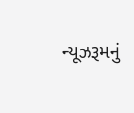ન્યૂઝરૂમનું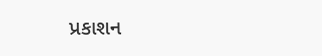પ્રકાશન